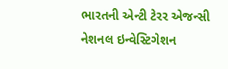ભારતની એન્ટી ટેરર એજન્સી નેશનલ ઇન્વેસ્ટિગેશન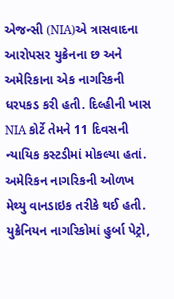એજન્સી (NIA)એ ત્રાસવાદના આરોપસર યુક્રેનના છ અને અમેરિકાના એક નાગરિકની ધરપકડ કરી હતી. દિલ્હીની ખાસ NIA કોર્ટે તેમને 11 દિવસની ન્યાયિક કસ્ટડીમાં મોકલ્યા હતાં.
અમેરિકન નાગરિકની ઓળખ મેથ્યુ વાનડાઇક તરીકે થઈ હતી. યુક્રેનિયન નાગરિકોમાં હુર્બા પેટ્રો,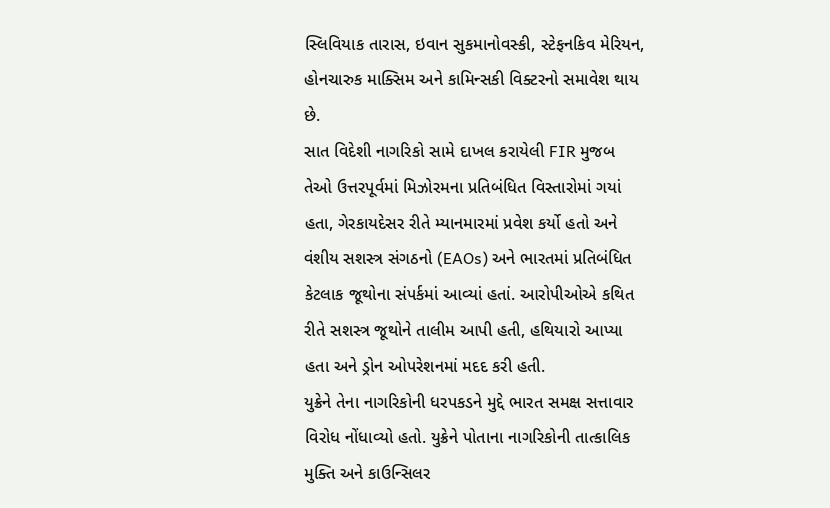સ્લિવિયાક તારાસ, ઇવાન સુકમાનોવસ્કી, સ્ટેફનકિવ મેરિયન, હોનચારુક માક્સિમ અને કામિન્સકી વિક્ટરનો સમાવેશ થાય છે.
સાત વિદેશી નાગરિકો સામે દાખલ કરાયેલી FIR મુજબ તેઓ ઉત્તરપૂર્વમાં મિઝોરમના પ્રતિબંધિત વિસ્તારોમાં ગયાં હતા, ગેરકાયદેસર રીતે મ્યાનમારમાં પ્રવેશ કર્યો હતો અને વંશીય સશસ્ત્ર સંગઠનો (EAOs) અને ભારતમાં પ્રતિબંધિત કેટલાક જૂથોના સંપર્કમાં આવ્યાં હતાં. આરોપીઓએ કથિત રીતે સશસ્ત્ર જૂથોને તાલીમ આપી હતી, હથિયારો આપ્યા હતા અને ડ્રોન ઓપરેશનમાં મદદ કરી હતી.
યુક્રેને તેના નાગરિકોની ધરપકડને મુદ્દે ભારત સમક્ષ સત્તાવાર વિરોધ નોંધાવ્યો હતો. યુક્રેને પોતાના નાગરિકોની તાત્કાલિક મુક્તિ અને કાઉન્સિલર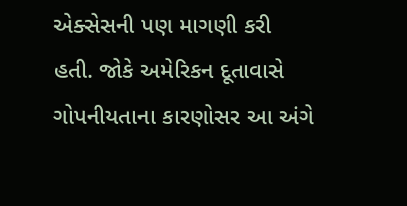એક્સેસની પણ માગણી કરી હતી. જોકે અમેરિકન દૂતાવાસે ગોપનીયતાના કારણોસર આ અંગે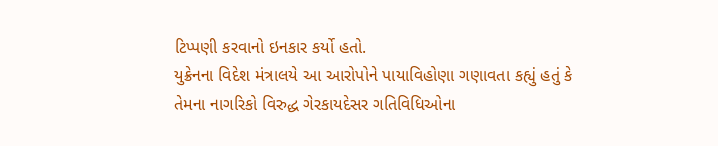ટિપ્પણી કરવાનો ઇનકાર કર્યો હતો.
યુક્રેનના વિદેશ મંત્રાલયે આ આરોપોને પાયાવિહોણા ગણાવતા કહ્યું હતું કે તેમના નાગરિકો વિરુદ્ધ ગેરકાયદેસર ગતિવિધિઓના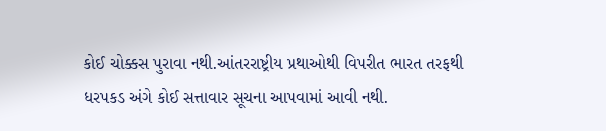કોઈ ચોક્કસ પુરાવા નથી.આંતરરાષ્ટ્રીય પ્રથાઓથી વિપરીત ભારત તરફથી ધરપકડ અંગે કોઈ સત્તાવાર સૂચના આપવામાં આવી નથી.